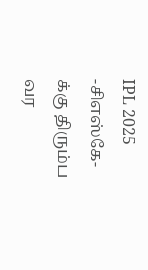IPL 2025 -சிஎஸ்கே-க்கு திரும்ப வர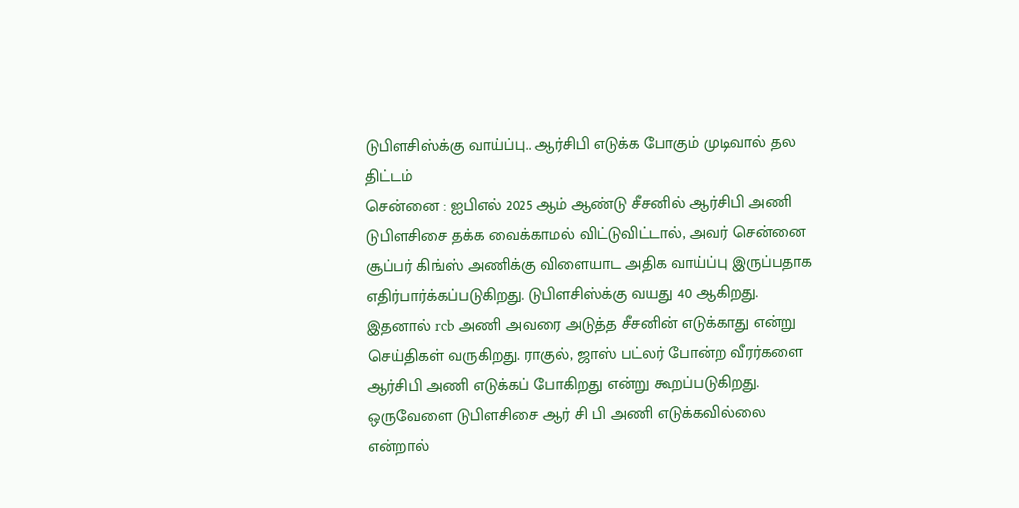டுபிளசிஸ்க்கு வாய்ப்பு.. ஆர்சிபி எடுக்க போகும் முடிவால் தல திட்டம்
சென்னை : ஐபிஎல் 2025 ஆம் ஆண்டு சீசனில் ஆர்சிபி அணி டுபிளசிசை தக்க வைக்காமல் விட்டுவிட்டால், அவர் சென்னை சூப்பர் கிங்ஸ் அணிக்கு விளையாட அதிக வாய்ப்பு இருப்பதாக எதிர்பார்க்கப்படுகிறது. டுபிளசிஸ்க்கு வயது 40 ஆகிறது.
இதனால் rcb அணி அவரை அடுத்த சீசனின் எடுக்காது என்று செய்திகள் வருகிறது. ராகுல், ஜாஸ் பட்லர் போன்ற வீரர்களை ஆர்சிபி அணி எடுக்கப் போகிறது என்று கூறப்படுகிறது. ஒருவேளை டுபிளசிசை ஆர் சி பி அணி எடுக்கவில்லை என்றால்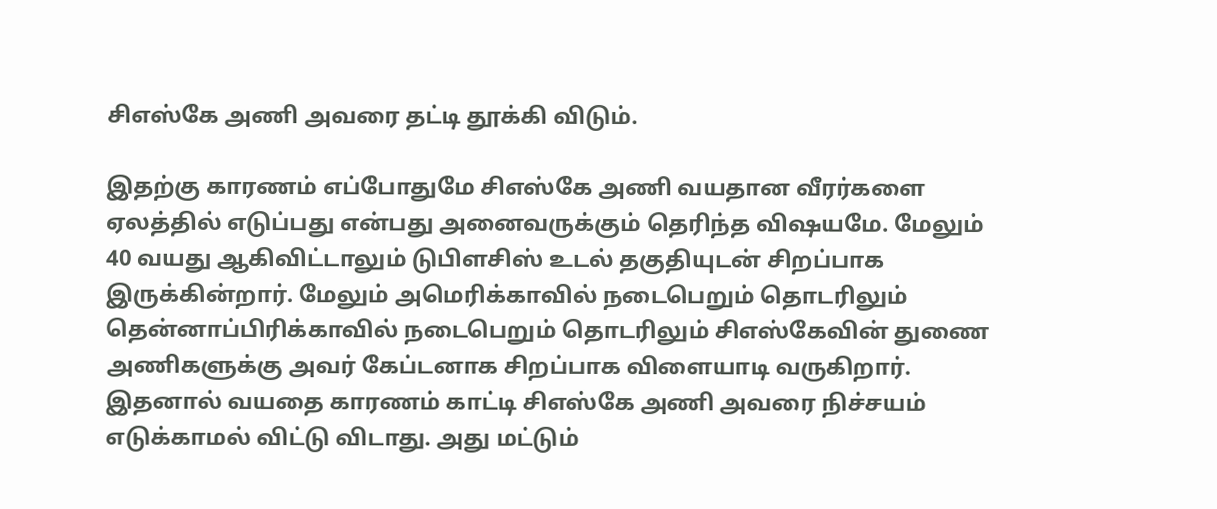சிஎஸ்கே அணி அவரை தட்டி தூக்கி விடும்.

இதற்கு காரணம் எப்போதுமே சிஎஸ்கே அணி வயதான வீரர்களை ஏலத்தில் எடுப்பது என்பது அனைவருக்கும் தெரிந்த விஷயமே. மேலும் 40 வயது ஆகிவிட்டாலும் டுபிளசிஸ் உடல் தகுதியுடன் சிறப்பாக இருக்கின்றார். மேலும் அமெரிக்காவில் நடைபெறும் தொடரிலும் தென்னாப்பிரிக்காவில் நடைபெறும் தொடரிலும் சிஎஸ்கேவின் துணை அணிகளுக்கு அவர் கேப்டனாக சிறப்பாக விளையாடி வருகிறார்.
இதனால் வயதை காரணம் காட்டி சிஎஸ்கே அணி அவரை நிச்சயம் எடுக்காமல் விட்டு விடாது. அது மட்டும்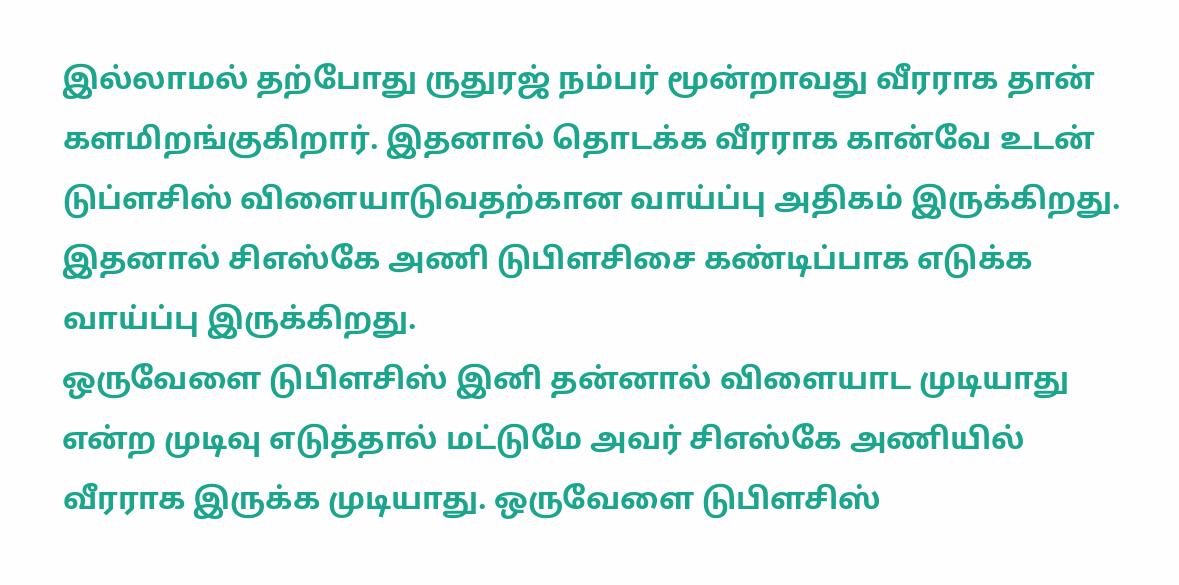இல்லாமல் தற்போது ருதுரஜ் நம்பர் மூன்றாவது வீரராக தான் களமிறங்குகிறார். இதனால் தொடக்க வீரராக கான்வே உடன் டுப்ளசிஸ் விளையாடுவதற்கான வாய்ப்பு அதிகம் இருக்கிறது. இதனால் சிஎஸ்கே அணி டுபிளசிசை கண்டிப்பாக எடுக்க வாய்ப்பு இருக்கிறது.
ஒருவேளை டுபிளசிஸ் இனி தன்னால் விளையாட முடியாது என்ற முடிவு எடுத்தால் மட்டுமே அவர் சிஎஸ்கே அணியில் வீரராக இருக்க முடியாது. ஒருவேளை டுபிளசிஸ்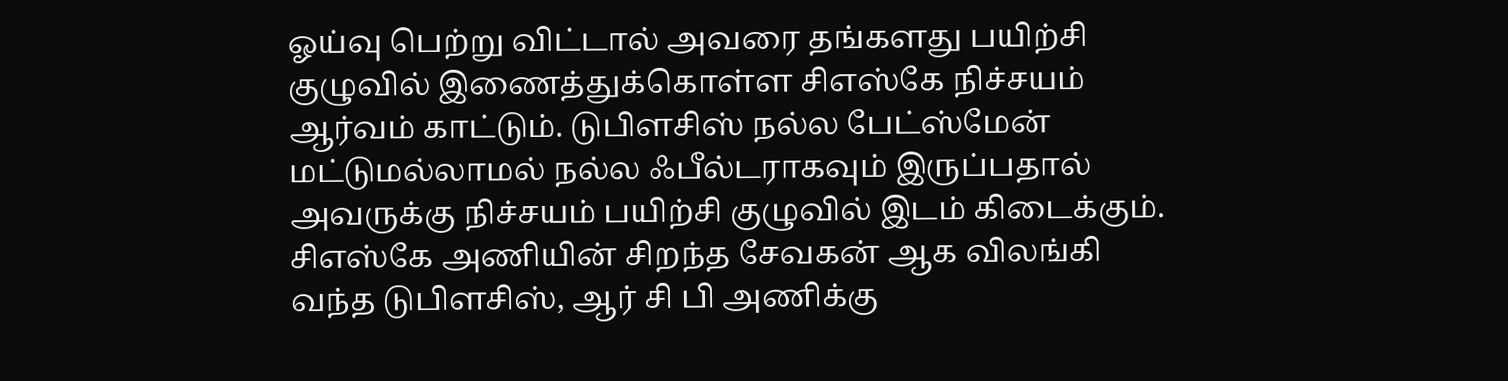ஓய்வு பெற்று விட்டால் அவரை தங்களது பயிற்சி குழுவில் இணைத்துக்கொள்ள சிஎஸ்கே நிச்சயம் ஆர்வம் காட்டும். டுபிளசிஸ் நல்ல பேட்ஸ்மேன் மட்டுமல்லாமல் நல்ல ஃபீல்டராகவும் இருப்பதால் அவருக்கு நிச்சயம் பயிற்சி குழுவில் இடம் கிடைக்கும்.
சிஎஸ்கே அணியின் சிறந்த சேவகன் ஆக விலங்கி வந்த டுபிளசிஸ், ஆர் சி பி அணிக்கு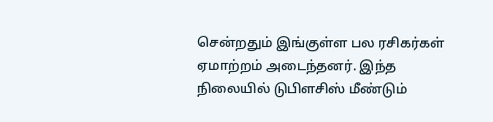சென்றதும் இங்குள்ள பல ரசிகர்கள் ஏமாற்றம் அடைந்தனர். இந்த நிலையில் டுபிளசிஸ் மீண்டும்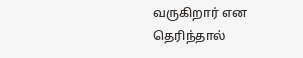வருகிறார் என தெரிந்தால்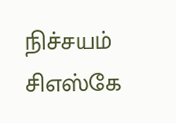நிச்சயம் சிஎஸ்கே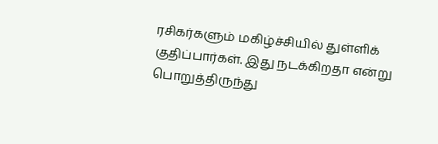ரசிகர்களும் மகிழ்ச்சியில் துள்ளிக் குதிப்பார்கள். இது நடக்கிறதா என்று பொறுத்திருந்து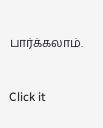பார்க்கலாம்.


Click it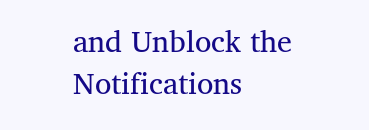and Unblock the Notifications